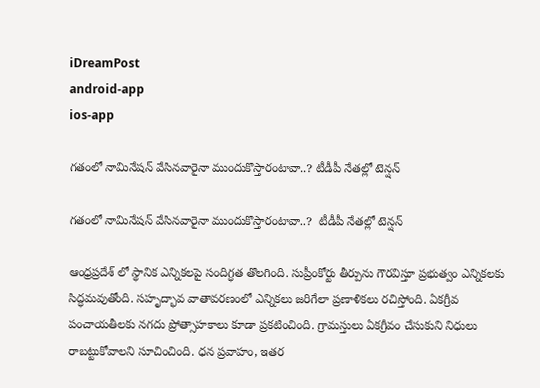iDreamPost
android-app
ios-app

గ‌తంలో నామినేష‌న్ వేసిన‌వారైనా ముందుకొస్తారంటావా..? టీడీపీ నేతల్లో టెన్షన్

గ‌తంలో నామినేష‌న్ వేసిన‌వారైనా ముందుకొస్తారంటావా..?  టీడీపీ నేతల్లో టెన్షన్

ఆంధ్ర‌ప్ర‌దేశ్ లో స్థానిక ఎన్నిక‌ల‌పై సందిగ్ధ‌త తొల‌గింది. సుప్రీంకోర్టు తీర్పును గౌర‌విస్తూ ప్ర‌భుత్వం ఎన్నిక‌ల‌కు సిద్ధ‌మ‌వుతోంది. స‌హృద్భావ వాతావ‌ర‌ణంలో ఎన్నిక‌లు జ‌రిగేలా ప్ర‌ణాళిక‌లు ర‌చిస్తోంది. ఏకగ్రీవ పంచాయతీలకు నగదు ప్రోత్సాహకాలు కూడా ప్ర‌క‌టించింది. గ్రామస్తులు ఏకగ్రీవం చేసుకుని నిధులు రాబట్టుకోవాలని సూచించింది. ధన ప్రవాహం, ఇతర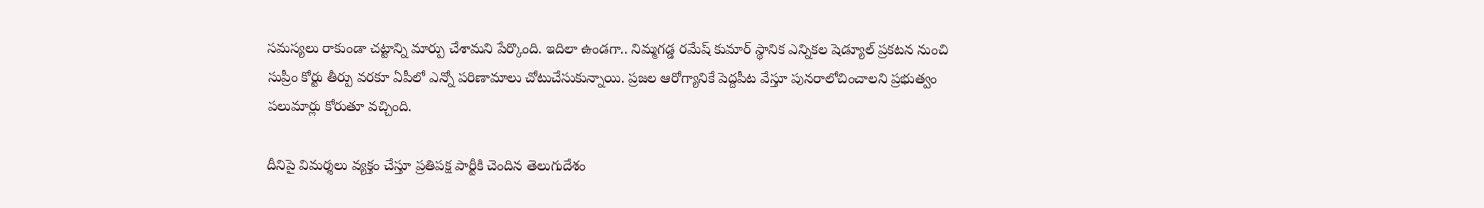సమస్యలు రాకుండా చట్టాన్ని మార్పు చేశామని పేర్కొంది. ఇదిలా ఉండ‌గా.. నిమ్మ‌గ‌డ్డ ర‌మేష్ కుమార్ స్థానిక ఎన్నిక‌ల షెడ్యూల్ ప్ర‌క‌ట‌న నుంచి సుప్రీం కోర్టు తీర్పు వ‌ర‌కూ ఏపీలో ఎన్నో ప‌రిణామాలు చోటుచేసుకున్నాయి. ప్ర‌జ‌ల ఆరోగ్యానికే పెద్ద‌పీట వేస్తూ పున‌రాలోచించాల‌ని ప్ర‌భుత్వం ప‌లుమార్లు కోరుతూ వ‌చ్చింది.

దీనిపై విమ‌ర్శ‌లు వ్య‌క్తం చేస్తూ ప్ర‌తిప‌క్ష పార్టీకి చెందిన తెలుగుదేశం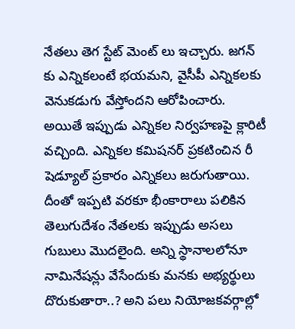నేత‌లు తెగ స్టేట్ మెంట్ లు ఇచ్చారు. జ‌గ‌న్ కు ఎన్నిక‌లంటే భ‌య‌మ‌ని, వైసీపీ ఎన్నిక‌ల‌కు వెనుక‌డుగు వేస్తోంద‌ని ఆరోపించారు. అయితే ఇప్పుడు ఎన్నిక‌ల నిర్వ‌హ‌ణ‌పై క్లారిటీ వ‌చ్చింది. ఎన్నిక‌ల క‌మిష‌న‌ర్ ప్ర‌క‌టించిన రీ షెడ్యూల్ ప్ర‌కారం ఎన్నిక‌లు జ‌రుగుతాయి. దీంతో ఇప్ప‌టి వ‌ర‌కూ భీంకారాలు ప‌లికిన తెలుగుదేశం నేత‌ల‌కు ఇప్పుడు అస‌లు గుబులు మొద‌లైంది. అన్ని స్థానాల‌లోనూ నామినేష‌న్లు వేసేందుకు మ‌న‌కు అభ్య‌ర్థులు దొరుకుతారా..? అని ప‌లు నియోజ‌క‌వ‌ర్గాల్లో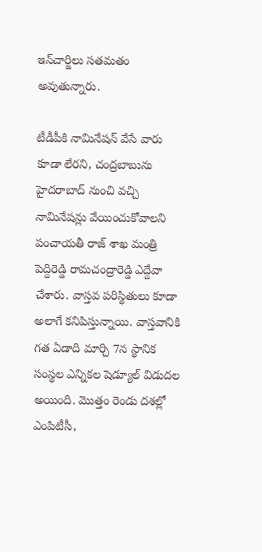ఇన్‌చార్జిలు స‌త‌మ‌తం అవుతున్నారు.

టీడీపీకి నామినేషన్‌ వేసే వారు కూడా లేరని, చంద్రబాబును హైదరాబాద్‌ నుంచి వచ్చి నామినేషన్లు వేయించుకోవాలని పంచాయతీ రాజ్ శాఖ మంత్రి పెద్దిరెడ్డి రామచంద్రారెడ్డి ఎద్దేవా చేశారు. వాస్త‌వ ప‌రిస్థితులు కూడా అలాగే క‌నిపిస్తున్నాయి. వాస్త‌వానికి గ‌త ఏడాది మార్చి 7న స్థానిక సంస్థల ఎన్నికల షెడ్యూల్ విడుదల అయింది. మొత్తం రెండు దశల్లో ఎంపిటీసీ,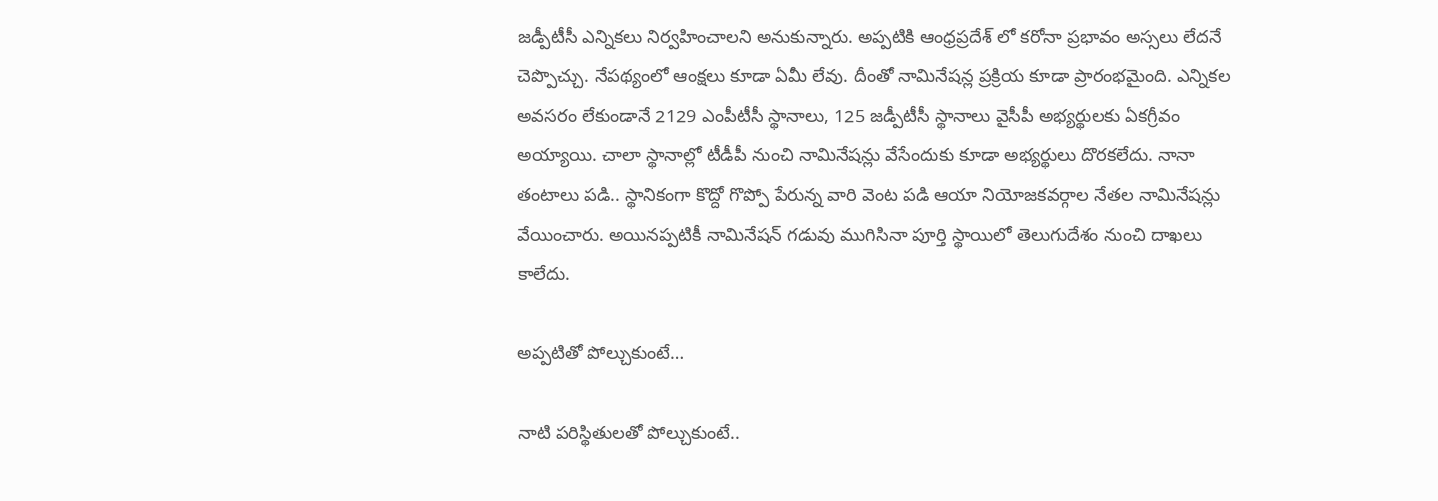జడ్పీటీసీ ఎన్నికలు నిర్వహించాలని అనుకున్నారు. అప్ప‌టికి ఆంధ్ర‌ప్ర‌దేశ్ లో క‌రోనా ప్ర‌భావం అస్స‌లు లేద‌నే చెప్పొచ్చు. నేప‌థ్యంలో ఆంక్ష‌లు కూడా ఏమీ లేవు. దీంతో నామినేష‌న్ల ప్ర‌క్రియ కూడా ప్రారంభ‌మైంది. ఎన్నిక‌ల అవ‌స‌రం లేకుండానే 2129 ఎంపీటీసీ స్థానాలు, 125 జడ్పీటీసీ స్థానాలు వైసీపీ అభ్య‌ర్థులకు ఏకగ్రీవం అయ్యాయి. చాలా స్థానాల్లో టీడీపీ నుంచి నామినేష‌న్లు వేసేందుకు కూడా అభ్య‌ర్థులు దొర‌క‌లేదు. నానా తంటాలు ప‌డి.. స్థానికంగా కొద్దో గొప్పో పేరున్న వారి వెంట ప‌డి ఆయా నియోజ‌క‌వ‌ర్గాల నేత‌ల నామినేష‌న్లు వేయించారు. అయిన‌ప్ప‌టికీ నామినేష‌న్ గ‌డువు ముగిసినా పూర్తి స్థాయిలో తెలుగుదేశం నుంచి దాఖ‌లు కాలేదు.

అప్ప‌టితో పోల్చుకుంటే…

నాటి ప‌రిస్థితుల‌తో పోల్చుకుంటే..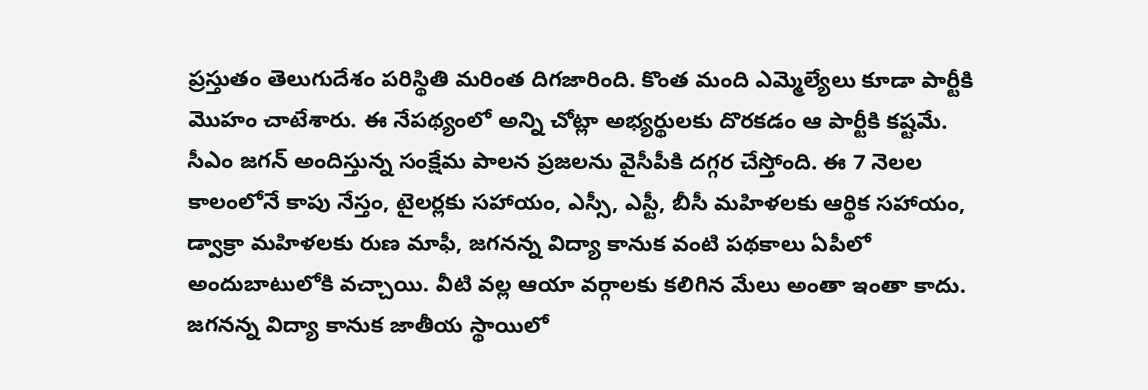ప్ర‌స్తుతం తెలుగుదేశం ప‌రిస్థితి మ‌రింత దిగ‌జారింది. కొంత మంది ఎమ్మెల్యేలు కూడా పార్టీకి మొహం చాటేశారు. ఈ నేప‌థ్యంలో అన్ని చోట్లా అభ్య‌ర్థుల‌కు దొర‌క‌డం ఆ పార్టీకి క‌ష్ట‌మే. సీఎం జ‌గ‌న్ అందిస్తున్న సంక్షేమ పాల‌న ప్ర‌జ‌లను వైసీపీకి ద‌గ్గ‌ర చేస్తోంది. ఈ 7 నెల‌ల కాలంలోనే కాపు నేస్తం, టైల‌ర్ల‌కు స‌హాయం, ఎస్సీ, ఎస్టీ, బీసీ మహిళ‌ల‌కు ఆర్థిక స‌హాయం, డ్వాక్రా మ‌హిళ‌ల‌కు రుణ మాఫీ, జ‌గ‌న‌న్న విద్యా కానుక‌ వంటి ప‌థ‌కాలు ఏపీలో అందుబాటులోకి వ‌చ్చాయి. వీటి వ‌ల్ల ఆయా వ‌ర్గాల‌కు క‌లిగిన మేలు అంతా ఇంతా కాదు. జ‌గ‌న‌న్న విద్యా కానుక జాతీయ స్థాయిలో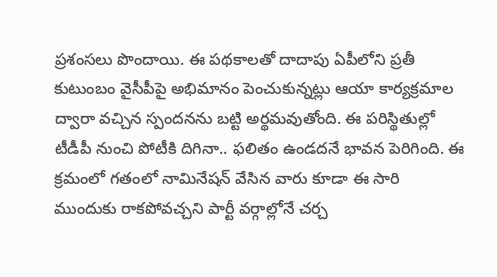ప్ర‌శంస‌లు పొందాయి. ఈ ప‌థ‌కాల‌తో దాదాపు ఏపీలోని ప్ర‌తీ కుటుంబం వైసీపీపై అభిమానం పెంచుకున్న‌ట్లు ఆయా కార్య‌క్ర‌మాల ద్వారా వ‌చ్చిన స్పంద‌నను బ‌ట్టి అర్థ‌మ‌వుతోంది. ఈ ప‌రిస్థితుల్లో టీడీపీ నుంచి పోటీకి దిగినా.. ఫ‌లితం ఉండ‌ద‌నే భావ‌న పెరిగింది. ఈ క్ర‌మంలో గ‌తంలో నామినేష‌న్ వేసిన వారు కూడా ఈ సారి ముందుకు రాక‌పోవ‌చ్చ‌ని పార్టీ వ‌ర్గాల్లోనే చ‌ర్చ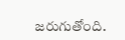జ‌రుగుతోంది.